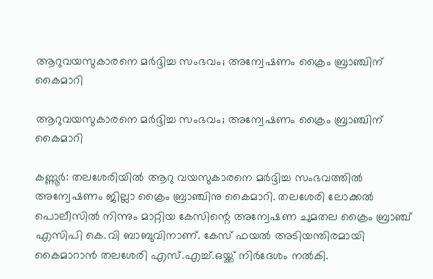ആറുവയസുകാരനെ മര്‍ദ്ദിച്ച സംഭവം; അന്വേഷണം ക്രൈം ബ്രാഞ്ചിന് കൈമാറി

ആറുവയസുകാരനെ മര്‍ദ്ദിച്ച സംഭവം; അന്വേഷണം ക്രൈം ബ്രാഞ്ചിന് കൈമാറി

കണ്ണൂര്‍: തലശേരിയില്‍ ആറു വയസുകാരനെ മര്‍ദ്ദിച്ച സംഭവത്തില്‍ അന്വേഷണം ജില്ലാ ക്രൈം ബ്രാഞ്ചിനു കൈമാറി. തലശേരി ലോക്കല്‍ പൊലീസില്‍ നിന്നും മാറ്റിയ കേസിന്റെ അന്വേഷണ ചുമതല ക്രൈം ബ്രാഞ്ച് എസിപി കെ.വി ബാബുവിനാണ്. കേസ് ഫയല്‍ അടിയന്തിരമായി കൈമാറാന്‍ തലശേരി എസ്.എച്ച്.ഒയ്ക്ക് നിര്‍ദേശം നല്‍കി.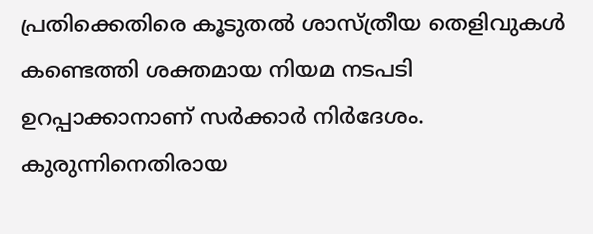പ്രതിക്കെതിരെ കൂടുതല്‍ ശാസ്ത്രീയ തെളിവുകള്‍ കണ്ടെത്തി ശക്തമായ നിയമ നടപടി ഉറപ്പാക്കാനാണ് സര്‍ക്കാര്‍ നിര്‍ദേശം. കുരുന്നിനെതിരായ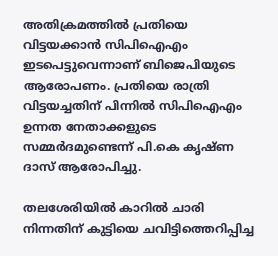അതിക്രമത്തില്‍ പ്രതിയെ വിട്ടയക്കാന്‍ സിപിഐഎം ഇടപെട്ടുവെന്നാണ് ബിജെപിയുടെ ആരോപണം. പ്രതിയെ രാത്രി വിട്ടയച്ചതിന് പിന്നില്‍ സിപിഐഎം ഉന്നത നേതാക്കളുടെ സമ്മര്‍ദമുണ്ടെന്ന് പി.കെ കൃഷ്ണ ദാസ് ആരോപിച്ചു.

തലശേരിയില്‍ കാറില്‍ ചാരി നിന്നതിന് കുട്ടിയെ ചവിട്ടിത്തെറിപ്പിച്ച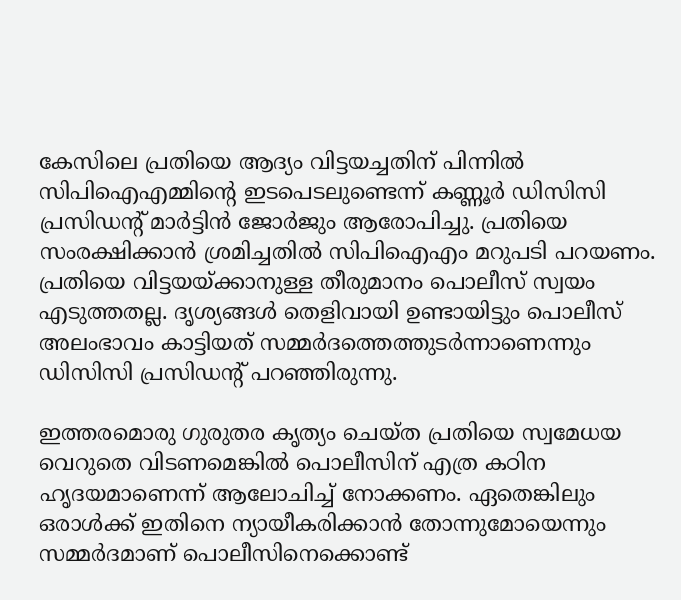കേസിലെ പ്രതിയെ ആദ്യം വിട്ടയച്ചതിന് പിന്നില്‍ സിപിഐഎമ്മിന്റെ ഇടപെടലുണ്ടെന്ന് കണ്ണൂര്‍ ഡിസിസി പ്രസിഡന്റ് മാര്‍ട്ടിന്‍ ജോര്‍ജും ആരോപിച്ചു. പ്രതിയെ സംരക്ഷിക്കാന്‍ ശ്രമിച്ചതില്‍ സിപിഐഎം മറുപടി പറയണം. പ്രതിയെ വിട്ടയയ്ക്കാനുള്ള തീരുമാനം പൊലീസ് സ്വയം എടുത്തതല്ല. ദൃശ്യങ്ങള്‍ തെളിവായി ഉണ്ടായിട്ടും പൊലീസ് അലംഭാവം കാട്ടിയത് സമ്മര്‍ദത്തെത്തുടര്‍ന്നാണെന്നും ഡിസിസി പ്രസിഡന്റ് പറഞ്ഞിരുന്നു.

ഇത്തരമൊരു ഗുരുതര കൃത്യം ചെയ്ത പ്രതിയെ സ്വമേധയ വെറുതെ വിടണമെങ്കില്‍ പൊലീസിന് എത്ര കഠിന ഹൃദയമാണെന്ന് ആലോചിച്ച് നോക്കണം. ഏതെങ്കിലും ഒരാള്‍ക്ക് ഇതിനെ ന്യായീകരിക്കാന്‍ തോന്നുമോയെന്നും സമ്മര്‍ദമാണ് പൊലീസിനെക്കൊണ്ട്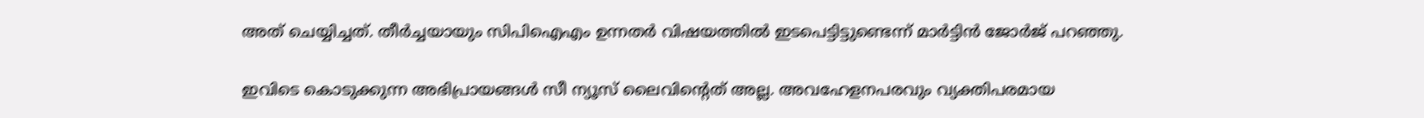അത് ചെയ്യിച്ചത്. തീര്‍ച്ചയായും സിപിഐഎം ഉന്നതര്‍ വിഷയത്തില്‍ ഇടപെട്ടിട്ടുണ്ടെന്ന് മാര്‍ട്ടിന്‍ ജോര്‍ജ് പറഞ്ഞു.

ഇവിടെ കൊടുക്കുന്ന അഭിപ്രായങ്ങള്‍ സീ ന്യൂസ് ലൈവിന്റെത് അല്ല. അവഹേളനപരവും വ്യക്തിപരമായ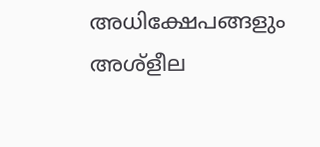അധിക്ഷേപങ്ങളും അശ്‌ളീല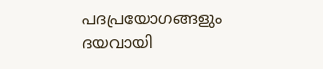പദപ്രയോഗങ്ങളും ദയവായി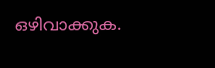ഒഴിവാക്കുക.